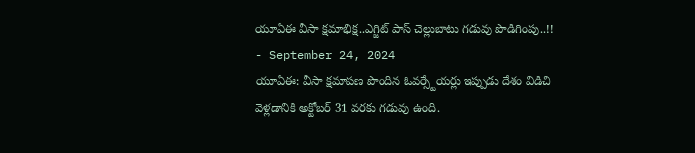యూఏఈ వీసా క్షమాభిక్ష..ఎగ్జిట్ పాస్ చెల్లుబాటు గడువు పొడిగింపు..!!
- September 24, 2024
యూఏఈ: వీసా క్షమాపణ పొందిన ఓవర్స్టేయర్లు ఇప్పుడు దేశం విడిచి వెళ్లడానికి అక్టోబర్ 31 వరకు గడువు ఉంది.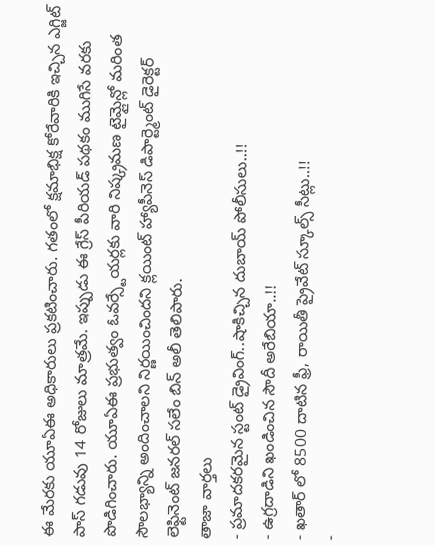ఈ మేరకు యూఏఈ అధికారులు ప్రకటించారు. గతంలో క్షమాభిక్ష కోరేవారికి ఇచ్చిన ఎగ్జిట్ పాస్ గడువు 14 రోజులు మాత్రమే. ఇప్పుడు ఈ గ్రేస్ పీరియడ్ పథకం ముగిసే వరకు పొడిగించారు. యూఏఈ ప్రభుత్వం ఓవర్స్టేయర్లకు వారి నిష్క్రమణ టైమ్లైన్లో మరింత సౌలభ్యాన్ని అందించాలని నిర్ణయించిందని క్లయింట్ హ్యాపీనెస్ డిపార్ట్మెంట్ డైరెక్టర్ లెఫ్టినెంట్ జనరల్ సలేం బిన్ అలీ తెలిపారు.
తాజా వార్తలు
- ప్రమాదకరమైన స్టంట్ డ్రైవింగ్..షాకిచ్చిన దుబాయ్ పోలీసులు..!!
- ఉగ్రదాడిని ఖండించిన సౌదీ అరేబియా..!!
- ఖతార్ లో 8500 దాటిన ఫ్రీ, రాయితీ ప్రైవేట్ స్కూల్స్ సీట్లు..!!
-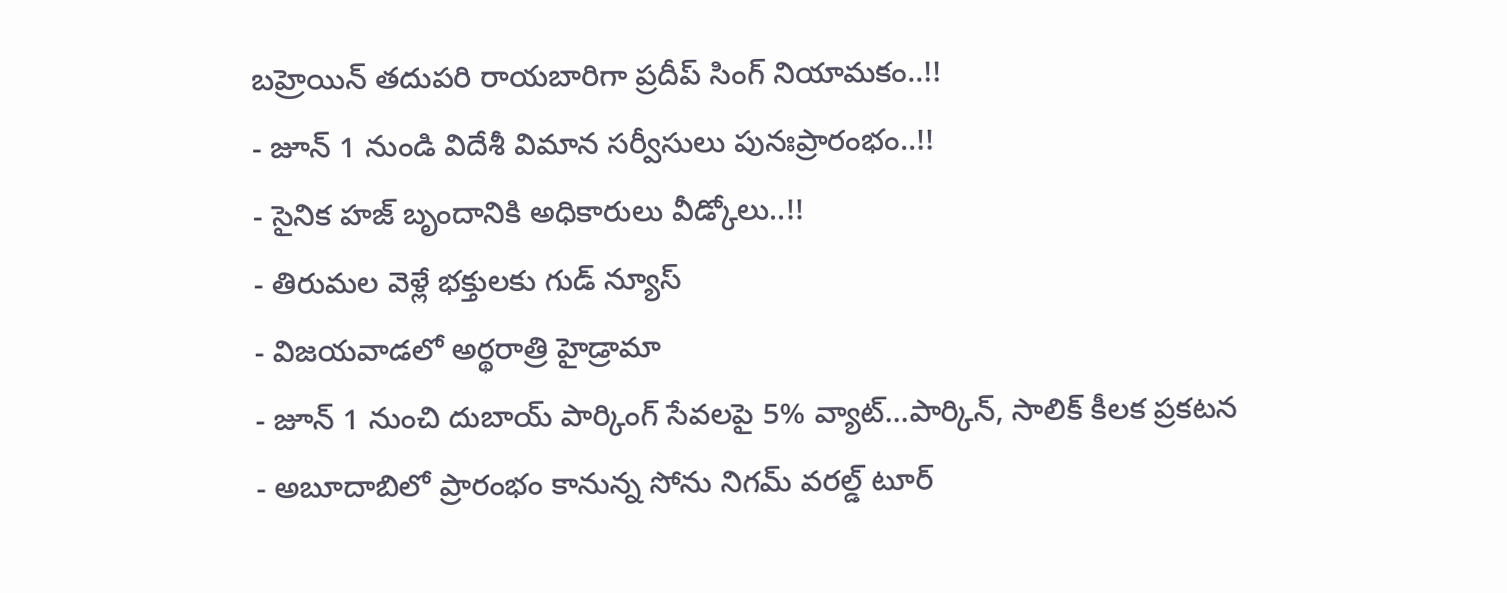బహ్రెయిన్ తదుపరి రాయబారిగా ప్రదీప్ సింగ్ నియామకం..!!
- జూన్ 1 నుండి విదేశీ విమాన సర్వీసులు పునఃప్రారంభం..!!
- సైనిక హజ్ బృందానికి అధికారులు వీడ్కోలు..!!
- తిరుమల వెళ్లే భక్తులకు గుడ్ న్యూస్
- విజయవాడలో అర్థరాత్రి హైడ్రామా
- జూన్ 1 నుంచి దుబాయ్ పార్కింగ్ సేవలపై 5% వ్యాట్...పార్కిన్, సాలిక్ కీలక ప్రకటన
- అబూదాబిలో ప్రారంభం కానున్న సోను నిగమ్ వరల్డ్ టూర్